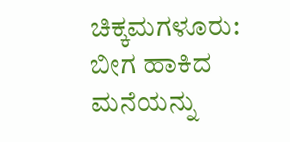ಚಿಕ್ಕಮಗಳೂರು: ಬೀಗ ಹಾಕಿದ ಮನೆಯನ್ನು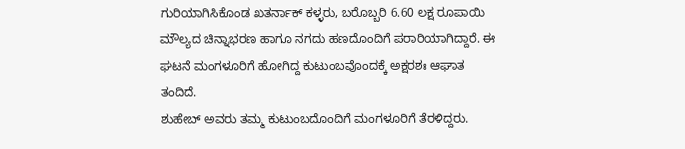ಗುರಿಯಾಗಿಸಿಕೊಂಡ ಖತರ್ನಾಕ್ ಕಳ್ಳರು, ಬರೊಬ್ಬರಿ 6.60 ಲಕ್ಷ ರೂಪಾಯಿ ಮೌಲ್ಯದ ಚಿನ್ನಾಭರಣ ಹಾಗೂ ನಗದು ಹಣದೊಂದಿಗೆ ಪರಾರಿಯಾಗಿದ್ದಾರೆ. ಈ ಘಟನೆ ಮಂಗಳೂರಿಗೆ ಹೋಗಿದ್ದ ಕುಟುಂಬವೊಂದಕ್ಕೆ ಅಕ್ಷರಶಃ ಆಘಾತ ತಂದಿದೆ.
ಶುಹೇಬ್ ಅವರು ತಮ್ಮ ಕುಟುಂಬದೊಂದಿಗೆ ಮಂಗಳೂರಿಗೆ ತೆರಳಿದ್ದರು.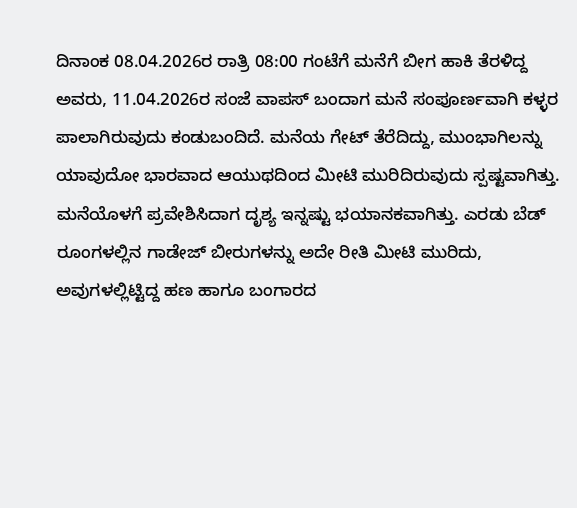ದಿನಾಂಕ 08.04.2026ರ ರಾತ್ರಿ 08:00 ಗಂಟೆಗೆ ಮನೆಗೆ ಬೀಗ ಹಾಕಿ ತೆರಳಿದ್ದ ಅವರು, 11.04.2026ರ ಸಂಜೆ ವಾಪಸ್ ಬಂದಾಗ ಮನೆ ಸಂಪೂರ್ಣವಾಗಿ ಕಳ್ಳರ ಪಾಲಾಗಿರುವುದು ಕಂಡುಬಂದಿದೆ. ಮನೆಯ ಗೇಟ್ ತೆರೆದಿದ್ದು, ಮುಂಭಾಗಿಲನ್ನು ಯಾವುದೋ ಭಾರವಾದ ಆಯುಥದಿಂದ ಮೀಟಿ ಮುರಿದಿರುವುದು ಸ್ಪಷ್ಟವಾಗಿತ್ತು.
ಮನೆಯೊಳಗೆ ಪ್ರವೇಶಿಸಿದಾಗ ದೃಶ್ಯ ಇನ್ನಷ್ಟು ಭಯಾನಕವಾಗಿತ್ತು. ಎರಡು ಬೆಡ್ ರೂಂಗಳಲ್ಲಿನ ಗಾಡೇಜ್ ಬೀರುಗಳನ್ನು ಅದೇ ರೀತಿ ಮೀಟಿ ಮುರಿದು, ಅವುಗಳಲ್ಲಿಟ್ಟಿದ್ದ ಹಣ ಹಾಗೂ ಬಂಗಾರದ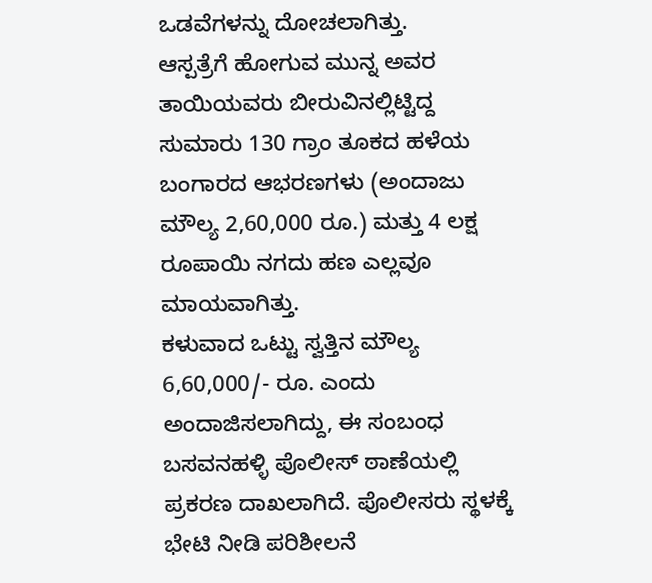ಒಡವೆಗಳನ್ನು ದೋಚಲಾಗಿತ್ತು.
ಆಸ್ಪತ್ರೆಗೆ ಹೋಗುವ ಮುನ್ನ ಅವರ ತಾಯಿಯವರು ಬೀರುವಿನಲ್ಲಿಟ್ಟಿದ್ದ ಸುಮಾರು 130 ಗ್ರಾಂ ತೂಕದ ಹಳೆಯ ಬಂಗಾರದ ಆಭರಣಗಳು (ಅಂದಾಜು ಮೌಲ್ಯ 2,60,000 ರೂ.) ಮತ್ತು 4 ಲಕ್ಷ ರೂಪಾಯಿ ನಗದು ಹಣ ಎಲ್ಲವೂ ಮಾಯವಾಗಿತ್ತು.
ಕಳುವಾದ ಒಟ್ಟು ಸ್ವತ್ತಿನ ಮೌಲ್ಯ 6,60,000/- ರೂ. ಎಂದು ಅಂದಾಜಿಸಲಾಗಿದ್ದು, ಈ ಸಂಬಂಧ ಬಸವನಹಳ್ಳಿ ಪೊಲೀಸ್ ಠಾಣೆಯಲ್ಲಿ ಪ್ರಕರಣ ದಾಖಲಾಗಿದೆ. ಪೊಲೀಸರು ಸ್ಥಳಕ್ಕೆ ಭೇಟಿ ನೀಡಿ ಪರಿಶೀಲನೆ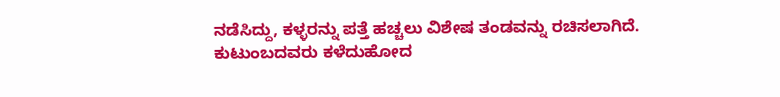ನಡೆಸಿದ್ದು, ಕಳ್ಳರನ್ನು ಪತ್ತೆ ಹಚ್ಚಲು ವಿಶೇಷ ತಂಡವನ್ನು ರಚಿಸಲಾಗಿದೆ.
ಕುಟುಂಬದವರು ಕಳೆದುಹೋದ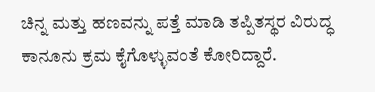ಚಿನ್ನ ಮತ್ತು ಹಣವನ್ನು ಪತ್ತೆ ಮಾಡಿ ತಪ್ಪಿತಸ್ಥರ ವಿರುದ್ಧ ಕಾನೂನು ಕ್ರಮ ಕೈಗೊಳ್ಳುವಂತೆ ಕೋರಿದ್ದಾರೆ.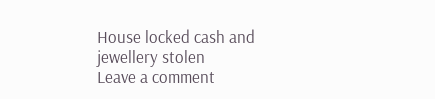House locked cash and jewellery stolen
Leave a comment